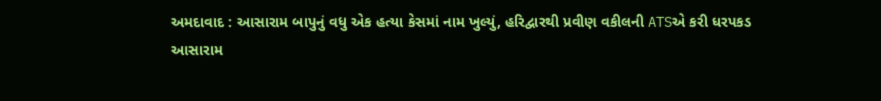અમદાવાદ : આસારામ બાપુનું વધુ એક હત્યા કેસમાં નામ ખુલ્યું, હરિદ્વારથી પ્રવીણ વકીલની ATSએ કરી ધરપકડ
આસારામ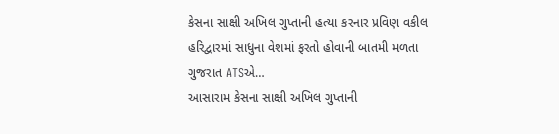કેસના સાક્ષી અખિલ ગુપ્તાની હત્યા કરનાર પ્રવિણ વકીલ હરિદ્વારમાં સાધુના વેશમાં ફરતો હોવાની બાતમી મળતા ગુજરાત ATSએ…
આસારામ કેસના સાક્ષી અખિલ ગુપ્તાની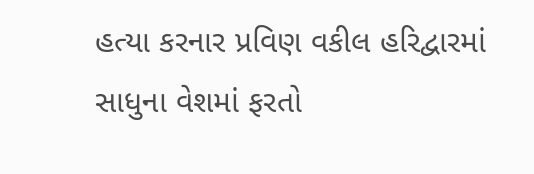હત્યા કરનાર પ્રવિણ વકીલ હરિદ્વારમાં સાધુના વેશમાં ફરતો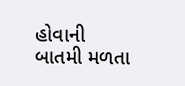હોવાની બાતમી મળતા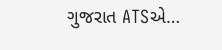ગુજરાત ATSએ…